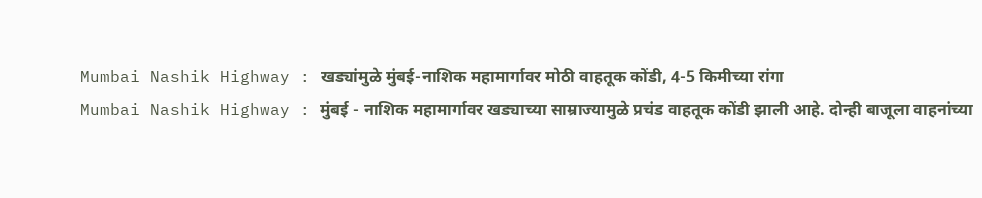Mumbai Nashik Highway : खड्यांमुळे मुंबई-नाशिक महामार्गावर मोठी वाहतूक कोंडी, 4-5 किमीच्या रांगा
Mumbai Nashik Highway : मुंबई - नाशिक महामार्गावर खड्याच्या साम्राज्यामुळे प्रचंड वाहतूक कोंडी झाली आहे. दोन्ही बाजूला वाहनांच्या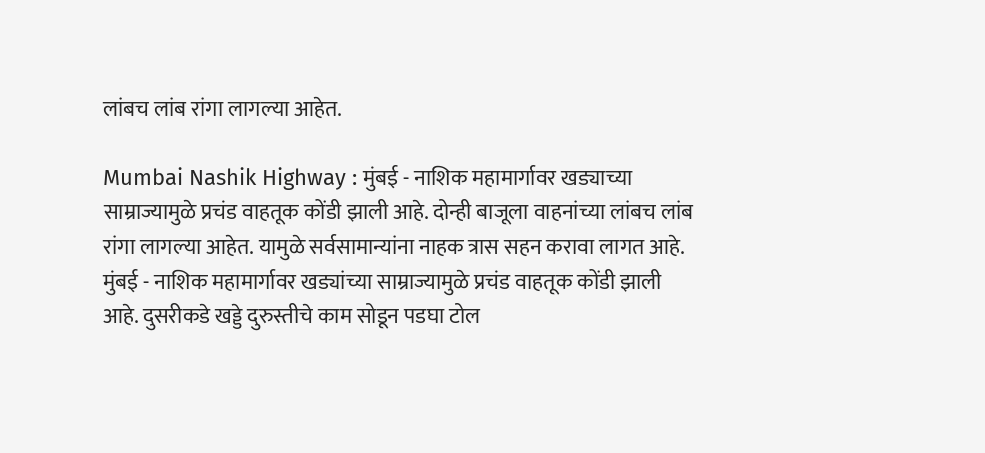लांबच लांब रांगा लागल्या आहेत.

Mumbai Nashik Highway : मुंबई - नाशिक महामार्गावर खड्याच्या साम्राज्यामुळे प्रचंड वाहतूक कोंडी झाली आहे. दोन्ही बाजूला वाहनांच्या लांबच लांब रांगा लागल्या आहेत. यामुळे सर्वसामान्यांना नाहक त्रास सहन करावा लागत आहे.
मुंबई - नाशिक महामार्गावर खड्यांच्या साम्राज्यामुळे प्रचंड वाहतूक कोंडी झाली आहे. दुसरीकडे खड्डे दुरुस्तीचे काम सोडून पडघा टोल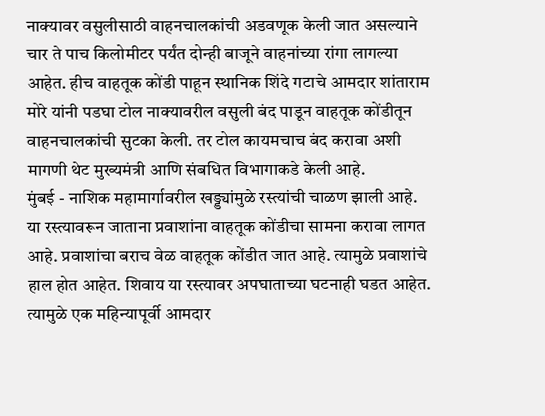नाक्यावर वसुलीसाठी वाहनचालकांची अडवणूक केली जात असल्याने चार ते पाच किलोमीटर पर्यंत दोन्ही बाजूने वाहनांच्या रांगा लागल्या आहेत. हीच वाहतूक कोंडी पाहून स्थानिक शिंदे गटाचे आमदार शांताराम मोरे यांनी पडघा टोल नाक्यावरील वसुली बंद पाडून वाहतूक कोंडीतून वाहनचालकांची सुटका केली. तर टोल कायमचाच बंद करावा अशी मागणी थेट मुख्यमंत्री आणि संबधित विभागाकडे केली आहे.
मुंबई - नाशिक महामार्गावरील खड्ड्यांमुळे रस्त्यांची चाळण झाली आहे. या रस्त्यावरून जाताना प्रवाशांना वाहतूक कोंडीचा सामना करावा लागत आहे. प्रवाशांचा बराच वेळ वाहतूक कोंडीत जात आहे. त्यामुळे प्रवाशांचे हाल होत आहेत. शिवाय या रस्त्यावर अपघाताच्या घटनाही घडत आहेत. त्यामुळे एक महिन्यापूर्वी आमदार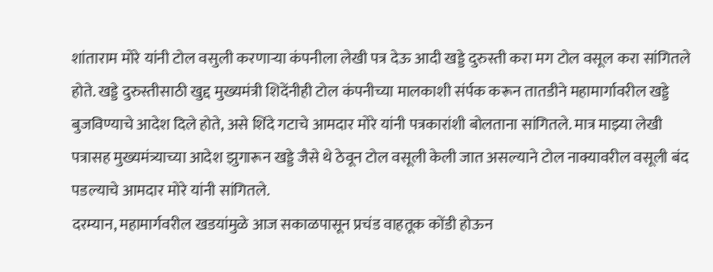शांताराम मोरे यांनी टोल वसुली करणाऱ्या कंपनीला लेखी पत्र देऊ आदी खड्डे दुरुस्ती करा मग टोल वसूल करा सांगितले होते. खड्डे दुरुस्तीसाठी खुद्द मुख्यमंत्री शिदेंनीही टोल कंपनीच्या मालकाशी संर्पक करून तातडीने महामार्गावरील खड्डे बुजविण्याचे आदेश दिले होते, असे शिंदे गटाचे आमदार मोरे यांनी पत्रकारांशी बोलताना सांगितले. मात्र माझ्या लेखी पत्रासह मुख्यमंत्र्याच्या आदेश झुगारून खड्डे जैसे थे ठेवून टोल वसूली केली जात असल्याने टोल नाक्यावरील वसूली बंद पडल्याचे आमदार मोरे यांनी सांगितले.
दरम्यान, महामार्गवरील खडयांमुळे आज सकाळपासून प्रचंड वाहतूक कोंडी होऊन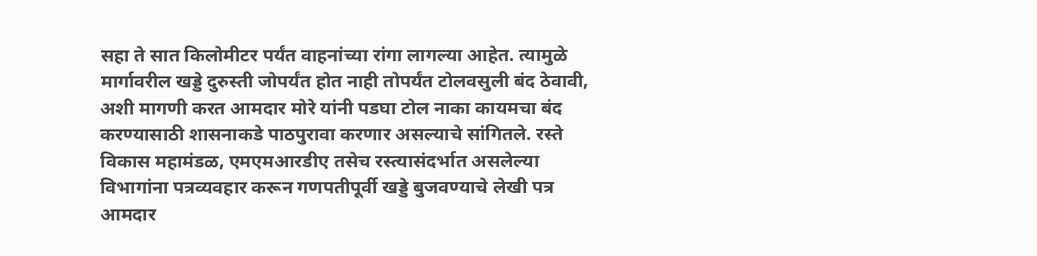सहा ते सात किलोमीटर पर्यंत वाहनांच्या रांगा लागल्या आहेत. त्यामुळे मार्गावरील खड्डे दुरुस्ती जोपर्यंत होत नाही तोपर्यंत टोलवसुली बंद ठेवावी, अशी मागणी करत आमदार मोरे यांनी पडघा टोल नाका कायमचा बंद करण्यासाठी शासनाकडे पाठपुरावा करणार असल्याचे सांगितले. रस्ते विकास महामंडळ, एमएमआरडीए तसेच रस्त्यासंदर्भात असलेल्या विभागांना पत्रव्यवहार करून गणपतीपूर्वी खड्डे बुजवण्याचे लेखी पत्र आमदार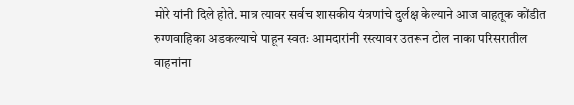मोरे यांनी दिले होते. मात्र त्यावर सर्वच शासकीय यंत्रणांचे दुर्लक्ष केल्याने आज वाहतूक कोंडीत रुग्णवाहिका अडकल्याचे पाहून स्वतः आमदारांनी रस्त्यावर उतरून टोल नाका परिसरातील वाहनांना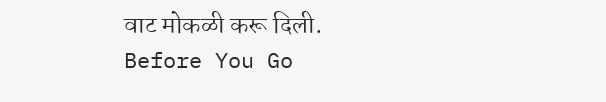वाट मोकळी करू दिली.
Before You Go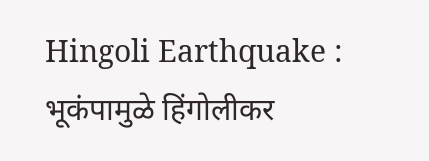Hingoli Earthquake : भूकंपामुळे हिंगोलीकर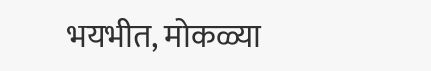भयभीत, मोकळ्या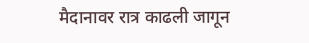मैदानावर रात्र काढली जागून